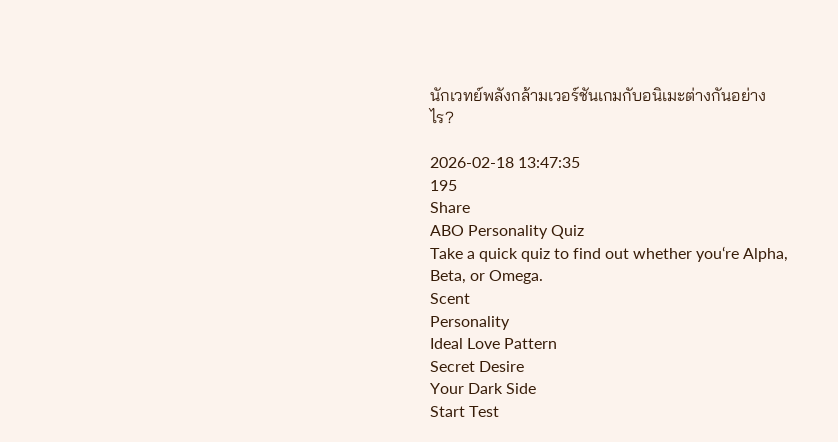นักเวทย์พลังกล้ามเวอร์ชันเกมกับอนิเมะต่างกันอย่างไร?

2026-02-18 13:47:35
195
Share
ABO Personality Quiz
Take a quick quiz to find out whether you‘re Alpha, Beta, or Omega.
Scent
Personality
Ideal Love Pattern
Secret Desire
Your Dark Side
Start Test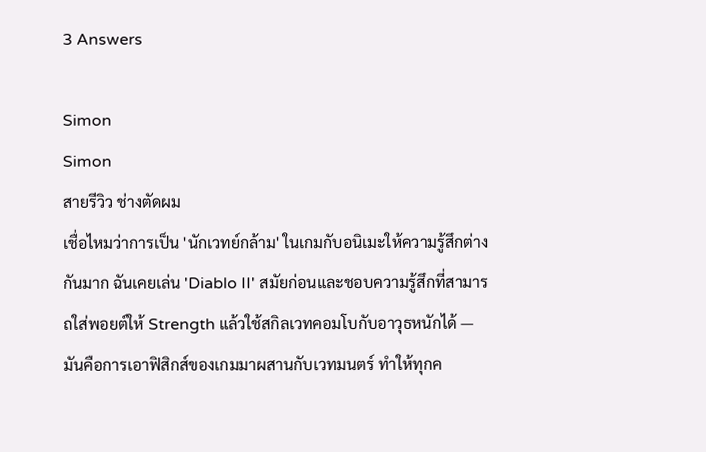3 Answers

Simon
Simon
สายรีวิว ช่างตัดผม
เชื่อไหมว่าการเป็น 'นักเวทย์กล้าม' ในเกมกับอนิเมะให้ความรู้สึกต่างกันมาก ฉันเคยเล่น 'Diablo II' สมัยก่อนและชอบความรู้สึกที่สามารถใส่พอยต์ให้ Strength แล้วใช้สกิลเวทคอมโบกับอาวุธหนักได้ — มันคือการเอาฟิสิกส์ของเกมมาผสานกับเวทมนตร์ ทำให้ทุกค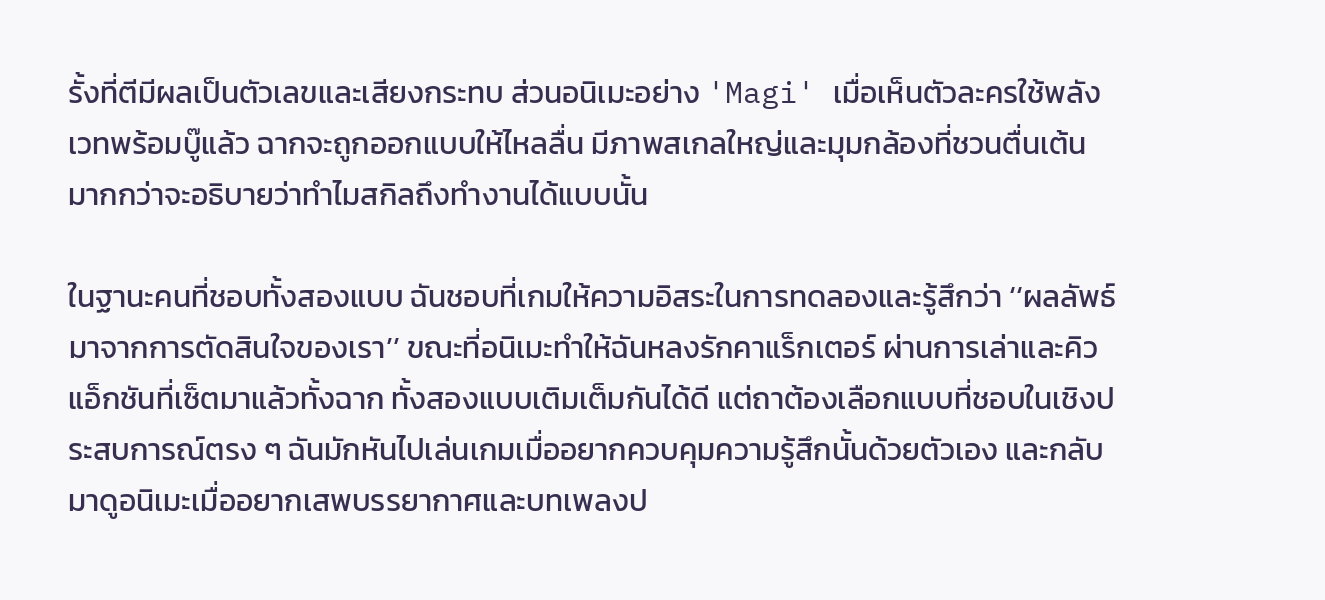รั้งที่ตีมีผลเป็นตัวเลขและเสียงกระทบ ส่วนอนิเมะอย่าง 'Magi' เมื่อเห็นตัวละครใช้พลังเวทพร้อมบู๊แล้ว ฉากจะถูกออกแบบให้ไหลลื่น มีภาพสเกลใหญ่และมุมกล้องที่ชวนตื่นเต้น มากกว่าจะอธิบายว่าทำไมสกิลถึงทำงานได้แบบนั้น

ในฐานะคนที่ชอบทั้งสองแบบ ฉันชอบที่เกมให้ความอิสระในการทดลองและรู้สึกว่า ‘‘ผลลัพธ์มาจากการตัดสินใจของเรา’’ ขณะที่อนิเมะทำให้ฉันหลงรักคาแร็กเตอร์ ผ่านการเล่าและคิวแอ็กชันที่เซ็ตมาแล้วทั้งฉาก ทั้งสองแบบเติมเต็มกันได้ดี แต่ถาต้องเลือกแบบที่ชอบในเชิงประสบการณ์ตรง ๆ ฉันมักหันไปเล่นเกมเมื่ออยากควบคุมความรู้สึกนั้นด้วยตัวเอง และกลับมาดูอนิเมะเมื่ออยากเสพบรรยากาศและบทเพลงป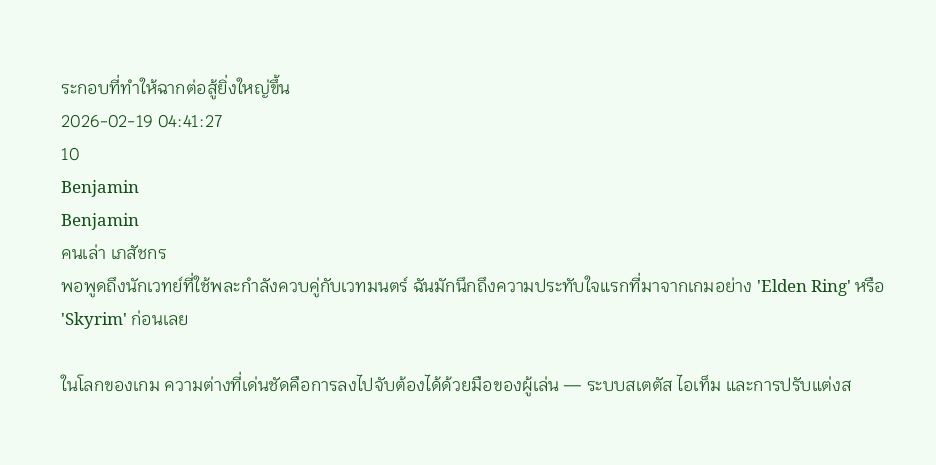ระกอบที่ทำให้ฉากต่อสู้ยิ่งใหญ่ขึ้น
2026-02-19 04:41:27
10
Benjamin
Benjamin
คนเล่า เภสัชกร
พอพูดถึงนักเวทย์ที่ใช้พละกำลังควบคู่กับเวทมนตร์ ฉันมักนึกถึงความประทับใจแรกที่มาจากเกมอย่าง 'Elden Ring' หรือ 'Skyrim' ก่อนเลย

ในโลกของเกม ความต่างที่เด่นชัดคือการลงไปจับต้องได้ด้วยมือของผู้เล่น — ระบบสเตตัส ไอเท็ม และการปรับแต่งส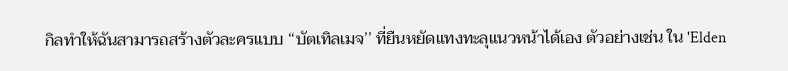กิลทำให้ฉันสามารถสร้างตัวละครแบบ ‘‘บัตเทิลเมจ’’ ที่ยืนหยัดแทงทะลุแนวหน้าได้เอง ตัวอย่างเช่น ใน 'Elden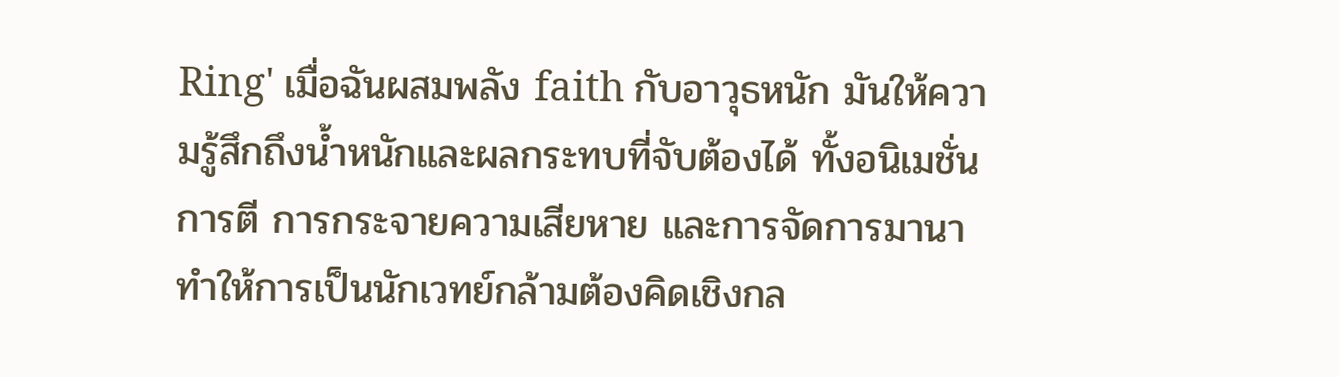Ring' เมื่อฉันผสมพลัง faith กับอาวุธหนัก มันให้ความรู้สึกถึงน้ำหนักและผลกระทบที่จับต้องได้ ทั้งอนิเมชั่นการตี การกระจายความเสียหาย และการจัดการมานาทำให้การเป็นนักเวทย์กล้ามต้องคิดเชิงกล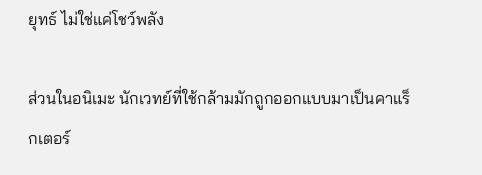ยุทธ์ ไม่ใช่แค่โชว์พลัง

ส่วนในอนิเมะ นักเวทย์ที่ใช้กล้ามมักถูกออกแบบมาเป็นคาแร็กเตอร์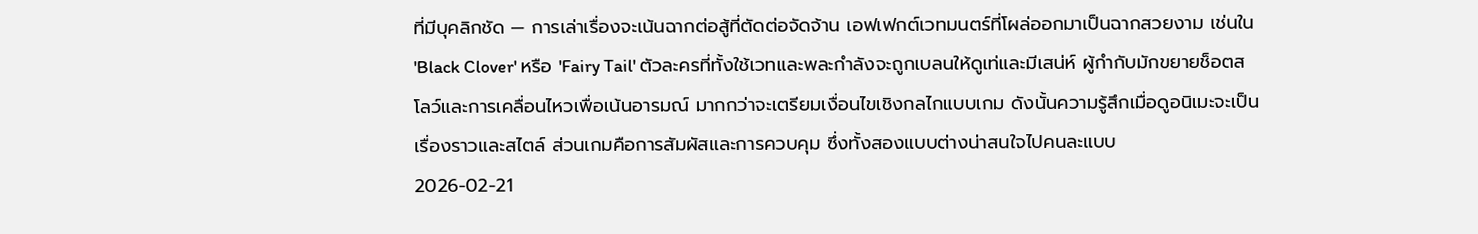ที่มีบุคลิกชัด — การเล่าเรื่องจะเน้นฉากต่อสู้ที่ตัดต่อจัดจ้าน เอฟเฟกต์เวทมนตร์ที่โผล่ออกมาเป็นฉากสวยงาม เช่นใน 'Black Clover' หรือ 'Fairy Tail' ตัวละครที่ทั้งใช้เวทและพละกำลังจะถูกเบลนให้ดูเท่และมีเสน่ห์ ผู้กำกับมักขยายช็อตสโลว์และการเคลื่อนไหวเพื่อเน้นอารมณ์ มากกว่าจะเตรียมเงื่อนไขเชิงกลไกแบบเกม ดังนั้นความรู้สึกเมื่อดูอนิเมะจะเป็นเรื่องราวและสไตล์ ส่วนเกมคือการสัมผัสและการควบคุม ซึ่งทั้งสองแบบต่างน่าสนใจไปคนละแบบ
2026-02-21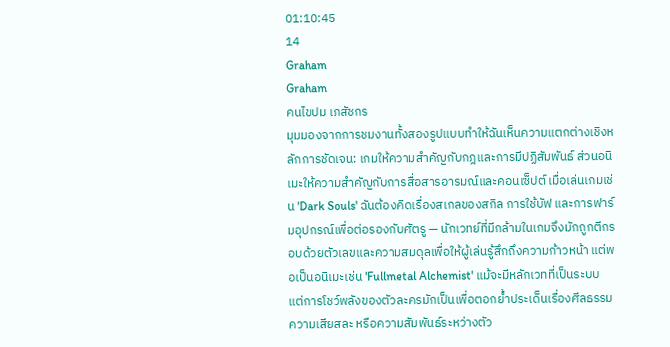01:10:45
14
Graham
Graham
คนไขปม เภสัชกร
มุมมองจากการชมงานทั้งสองรูปแบบทำให้ฉันเห็นความแตกต่างเชิงหลักการชัดเจน: เกมให้ความสำคัญกับกฎและการมีปฏิสัมพันธ์ ส่วนอนิเมะให้ความสำคัญกับการสื่อสารอารมณ์และคอนเซ็ปต์ เมื่อเล่นเกมเช่น 'Dark Souls' ฉันต้องคิดเรื่องสเกลของสกิล การใช้บัฟ และการฟาร์มอุปกรณ์เพื่อต่อรองกับศัตรู — นักเวทย์ที่มีกล้ามในเกมจึงมักถูกตีกรอบด้วยตัวเลขและความสมดุลเพื่อให้ผู้เล่นรู้สึกถึงความก้าวหน้า แต่พอเป็นอนิเมะเช่น 'Fullmetal Alchemist' แม้จะมีหลักเวทที่เป็นระบบ แต่การโชว์พลังของตัวละครมักเป็นเพื่อตอกย้ำประเด็นเรื่องศีลธรรม ความเสียสละ หรือความสัมพันธ์ระหว่างตัว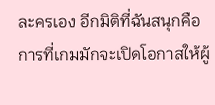ละครเอง อีกมิติที่ฉันสนุกคือการที่เกมมักจะเปิดโอกาสให้ผู้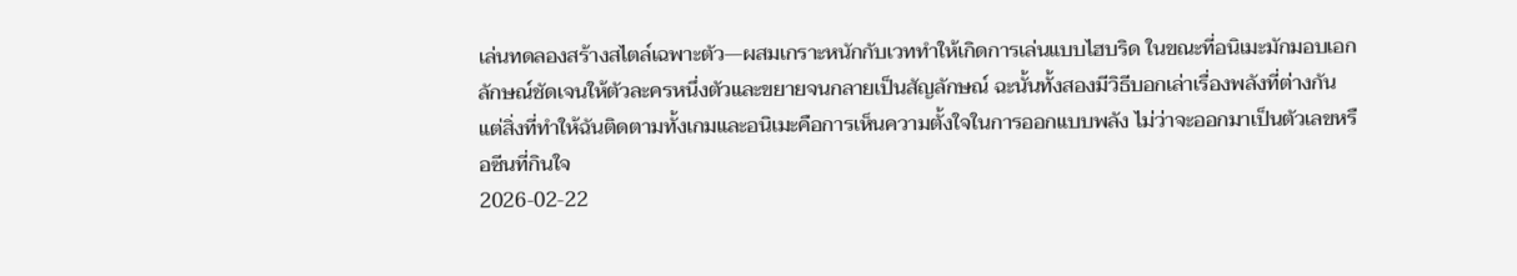เล่นทดลองสร้างสไตล์เฉพาะตัว—ผสมเกราะหนักกับเวททำให้เกิดการเล่นแบบไฮบริด ในขณะที่อนิเมะมักมอบเอกลักษณ์ชัดเจนให้ตัวละครหนึ่งตัวและขยายจนกลายเป็นสัญลักษณ์ ฉะนั้นทั้งสองมีวิธีบอกเล่าเรื่องพลังที่ต่างกัน แต่สิ่งที่ทำให้ฉันติดตามทั้งเกมและอนิเมะคือการเห็นความตั้งใจในการออกแบบพลัง ไม่ว่าจะออกมาเป็นตัวเลขหรือซีนที่กินใจ
2026-02-22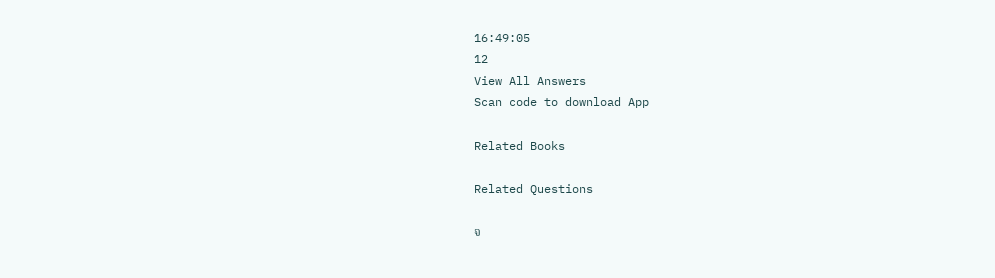16:49:05
12
View All Answers
Scan code to download App

Related Books

Related Questions

จ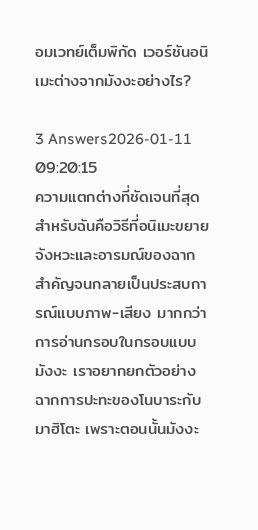อมเวทย์เต็มพิกัด เวอร์ชันอนิเมะต่างจากมังงะอย่างไร?

3 Answers2026-01-11 09:20:15
ความแตกต่างที่ชัดเจนที่สุดสำหรับฉันคือวิธีที่อนิเมะขยายจังหวะและอารมณ์ของฉากสำคัญจนกลายเป็นประสบการณ์แบบภาพ-เสียง มากกว่าการอ่านกรอบในกรอบแบบมังงะ เราอยากยกตัวอย่างฉากการปะทะของโนบาระกับมาฮิโตะ เพราะตอนนั้นมังงะ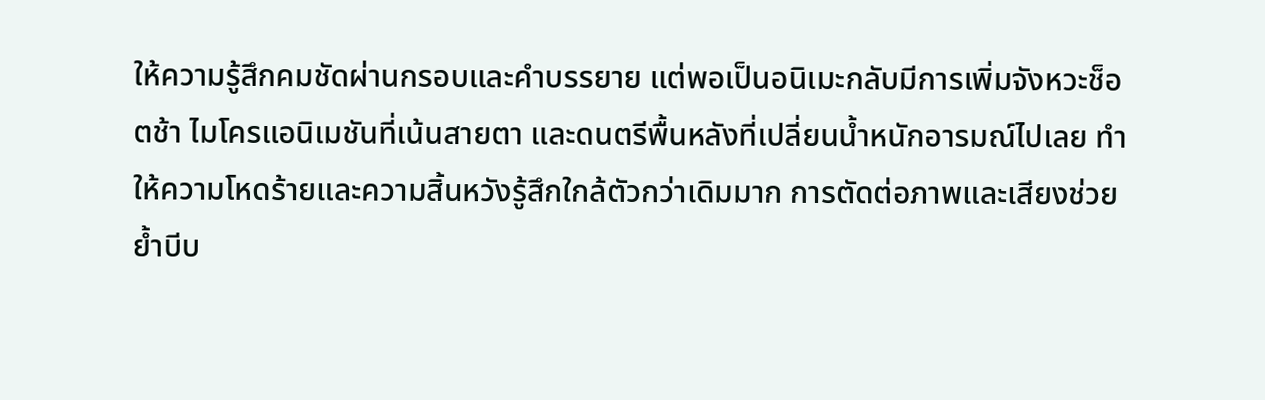ให้ความรู้สึกคมชัดผ่านกรอบและคำบรรยาย แต่พอเป็นอนิเมะกลับมีการเพิ่มจังหวะช็อตช้า ไมโครแอนิเมชันที่เน้นสายตา และดนตรีพื้นหลังที่เปลี่ยนน้ำหนักอารมณ์ไปเลย ทำให้ความโหดร้ายและความสิ้นหวังรู้สึกใกล้ตัวกว่าเดิมมาก การตัดต่อภาพและเสียงช่วยย้ำบีบ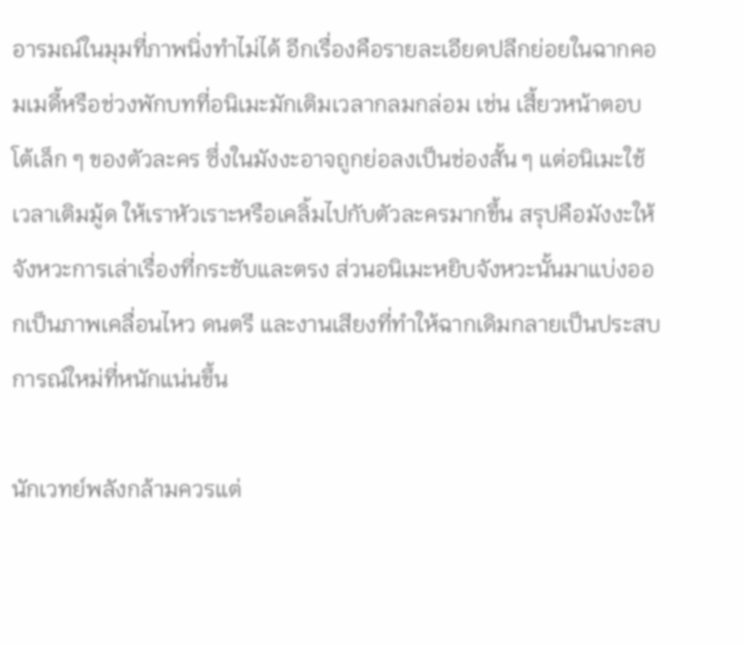อารมณ์ในมุมที่ภาพนิ่งทำไม่ได้ อีกเรื่องคือรายละเอียดปลีกย่อยในฉากคอมเมดี้หรือช่วงพักบทที่อนิเมะมักเติมเวลากลมกล่อม เช่น เสี้ยวหน้าตอบโต้เล็ก ๆ ของตัวละคร ซึ่งในมังงะอาจถูกย่อลงเป็นช่องสั้น ๆ แต่อนิเมะใช้เวลาเติมมู้ด ให้เราหัวเราะหรือเคลิ้มไปกับตัวละครมากขึ้น สรุปคือมังงะให้จังหวะการเล่าเรื่องที่กระชับและตรง ส่วนอนิเมะหยิบจังหวะนั้นมาแบ่งออกเป็นภาพเคลื่อนไหว ดนตรี และงานเสียงที่ทำให้ฉากเดิมกลายเป็นประสบการณ์ใหม่ที่หนักแน่นขึ้น

นักเวทย์พลังกล้ามควรแต่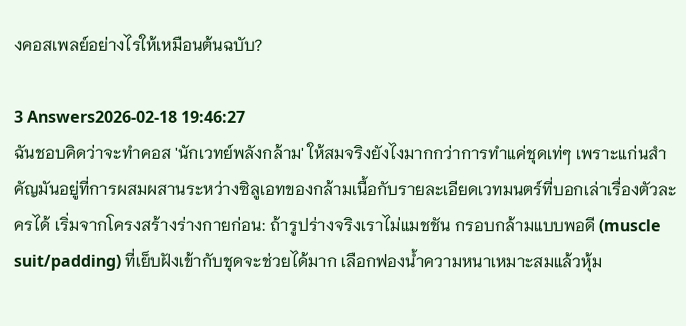งคอสเพลย์อย่างไรให้เหมือนต้นฉบับ?

3 Answers2026-02-18 19:46:27
ฉันชอบคิดว่าจะทำคอส 'นักเวทย์พลังกล้าม' ให้สมจริงยังไงมากกว่าการทำแค่ชุดเท่ๆ เพราะแก่นสำคัญมันอยู่ที่การผสมผสานระหว่างซิลูเอทของกล้ามเนื้อกับรายละเอียดเวทมนตร์ที่บอกเล่าเรื่องตัวละครได้ เริ่มจากโครงสร้างร่างกายก่อน: ถ้ารูปร่างจริงเราไม่แมชชัน กรอบกล้ามแบบพอดี (muscle suit/padding) ที่เย็บฝังเข้ากับชุดจะช่วยได้มาก เลือกฟองน้ำความหนาเหมาะสมแล้วหุ้ม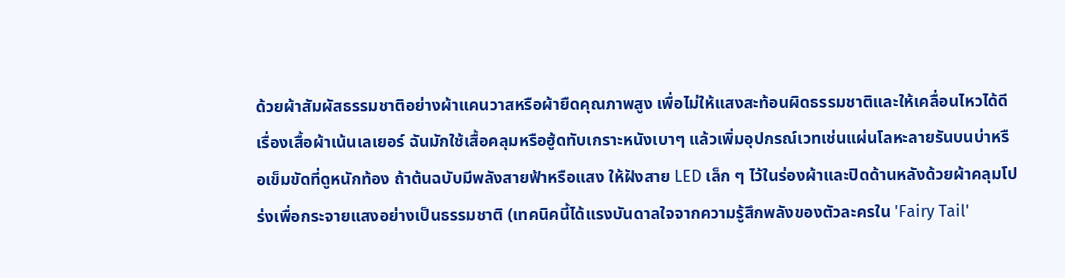ด้วยผ้าสัมผัสธรรมชาติอย่างผ้าแคนวาสหรือผ้ายืดคุณภาพสูง เพื่อไม่ให้แสงสะท้อนผิดธรรมชาติและให้เคลื่อนไหวได้ดี เรื่องเสื้อผ้าเน้นเลเยอร์ ฉันมักใช้เสื้อคลุมหรือฮู้ดทับเกราะหนังเบาๆ แล้วเพิ่มอุปกรณ์เวทเช่นแผ่นโลหะลายรันบนบ่าหรือเข็มขัดที่ดูหนักท้อง ถ้าต้นฉบับมีพลังสายฟ้าหรือแสง ให้ฝังสาย LED เล็ก ๆ ไว้ในร่องผ้าและปิดด้านหลังด้วยผ้าคลุมโปร่งเพื่อกระจายแสงอย่างเป็นธรรมชาติ (เทคนิคนี้ได้แรงบันดาลใจจากความรู้สึกพลังของตัวละครใน 'Fairy Tail'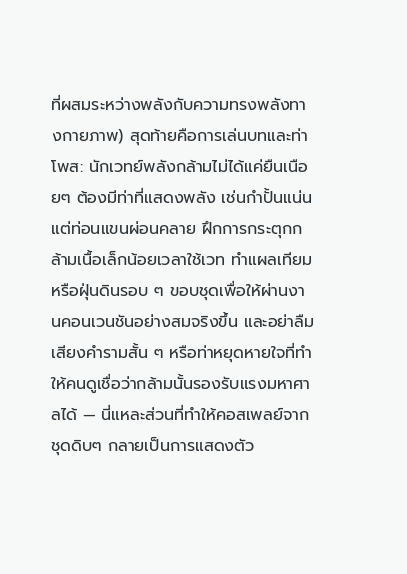ที่ผสมระหว่างพลังกับความทรงพลังทางกายภาพ) สุดท้ายคือการเล่นบทและท่าโพส: นักเวทย์พลังกล้ามไม่ได้แค่ยืนเนือยๆ ต้องมีท่าที่แสดงพลัง เช่นกำปั้นแน่นแต่ท่อนแขนผ่อนคลาย ฝึกการกระตุกกล้ามเนื้อเล็กน้อยเวลาใช้เวท ทำแผลเทียมหรือฝุ่นดินรอบ ๆ ขอบชุดเพื่อให้ผ่านงานคอนเวนชันอย่างสมจริงขึ้น และอย่าลืมเสียงคำรามสั้น ๆ หรือท่าหยุดหายใจที่ทำให้คนดูเชื่อว่ากล้ามนั้นรองรับแรงมหาศาลได้ — นี่แหละส่วนที่ทำให้คอสเพลย์จากชุดดิบๆ กลายเป็นการแสดงตัว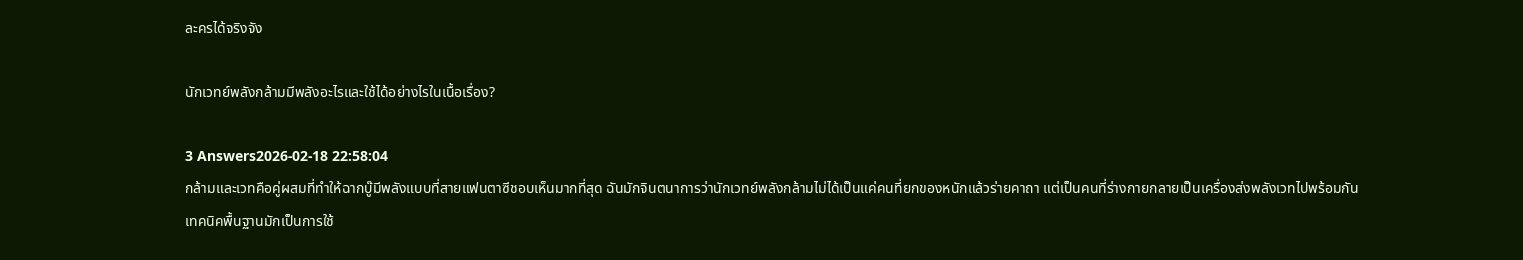ละครได้จริงจัง

นักเวทย์พลังกล้ามมีพลังอะไรและใช้ได้อย่างไรในเนื้อเรื่อง?

3 Answers2026-02-18 22:58:04
กล้ามและเวทคือคู่ผสมที่ทำให้ฉากบู๊มีพลังแบบที่สายแฟนตาซีชอบเห็นมากที่สุด ฉันมักจินตนาการว่านักเวทย์พลังกล้ามไม่ได้เป็นแค่คนที่ยกของหนักแล้วร่ายคาถา แต่เป็นคนที่ร่างกายกลายเป็นเครื่องส่งพลังเวทไปพร้อมกัน เทคนิคพื้นฐานมักเป็นการใช้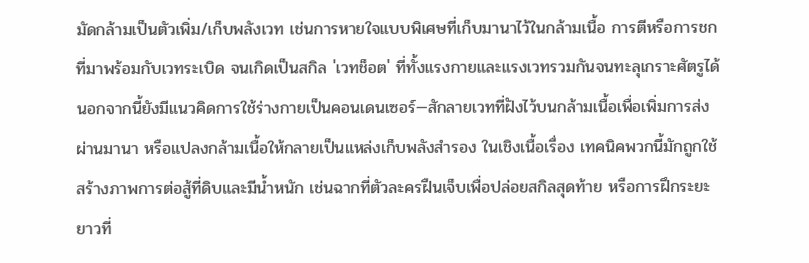มัดกล้ามเป็นตัวเพิ่ม/เก็บพลังเวท เช่นการหายใจแบบพิเศษที่เก็บมานาไว้ในกล้ามเนื้อ การตีหรือการชกที่มาพร้อมกับเวทระเบิด จนเกิดเป็นสกิล 'เวทช็อต' ที่ทั้งแรงกายและแรงเวทรวมกันจนทะลุเกราะศัตรูได้ นอกจากนี้ยังมีแนวคิดการใช้ร่างกายเป็นคอนเดนเซอร์—สักลายเวทที่ฝังไว้บนกล้ามเนื้อเพื่อเพิ่มการส่งผ่านมานา หรือแปลงกล้ามเนื้อให้กลายเป็นแหล่งเก็บพลังสำรอง ในเชิงเนื้อเรื่อง เทคนิคพวกนี้มักถูกใช้สร้างภาพการต่อสู้ที่ดิบและมีน้ำหนัก เช่นฉากที่ตัวละครฝืนเจ็บเพื่อปล่อยสกิลสุดท้าย หรือการฝึกระยะยาวที่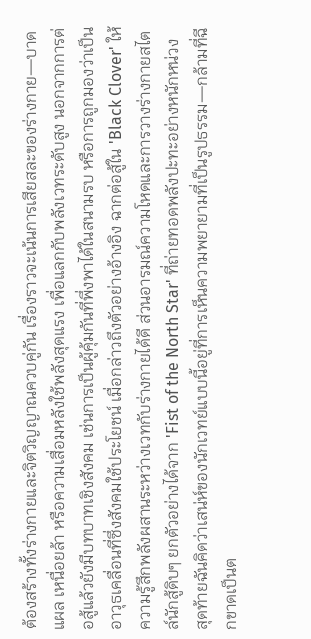ต้องสร้างทั้งร่างกายและจิตวิญญาณควบคู่กัน เรื่องราวจะเน้นการเสียสละของร่างกาย—บาดแผล เหนื่อยล้า หรือความเสื่อมหลังใช้พลังสุดแรง เพื่อแลกกับพลังเวทระดับสูง นอกจากการต่อสู้แล้วยังมีบทบาทเชิงสังคม เช่นการเป็นผู้คุ้มกันที่พึ่งพาได้ในสนามรบ หรือการถูกมองว่าเป็นอาวุธเคลื่อนที่ซึ่งสังคมใช้ประโยชน์ เมื่อกล่าวถึงตัวอย่างอ้างอิง ฉากต่อสู้ใน 'Black Clover' ให้ความรู้สึกพลังผสานระหว่างเวทกับร่างกายได้ดี ส่วนอารมณ์ความโหดและการวางร่างกายสไตล์นักสู้ดิบๆ ยกตัวอย่างได้จาก 'Fist of the North Star' ที่ถ่ายทอดพลังปะทะอย่างหนักหน่วง สุดท้ายฉันคิดว่าเสน่ห์ของนักเวทย์แบบนี้อยู่ที่การเห็นความพยายามที่เป็นรูปธรรม—กล้ามที่ฉีกขาดเป็นต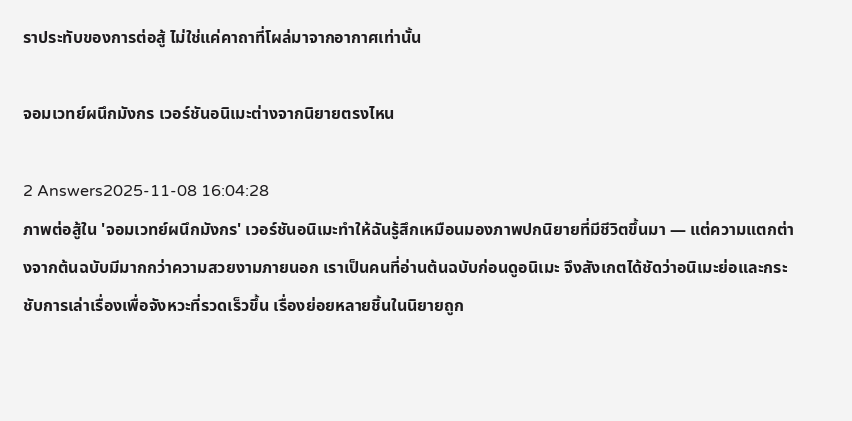ราประทับของการต่อสู้ ไม่ใช่แค่คาถาที่โผล่มาจากอากาศเท่านั้น

จอมเวทย์ผนึกมังกร เวอร์ชันอนิเมะต่างจากนิยายตรงไหน

2 Answers2025-11-08 16:04:28
ภาพต่อสู้ใน 'จอมเวทย์ผนึกมังกร' เวอร์ชันอนิเมะทำให้ฉันรู้สึกเหมือนมองภาพปกนิยายที่มีชีวิตขึ้นมา — แต่ความแตกต่างจากต้นฉบับมีมากกว่าความสวยงามภายนอก เราเป็นคนที่อ่านต้นฉบับก่อนดูอนิเมะ จึงสังเกตได้ชัดว่าอนิเมะย่อและกระชับการเล่าเรื่องเพื่อจังหวะที่รวดเร็วขึ้น เรื่องย่อยหลายชิ้นในนิยายถูก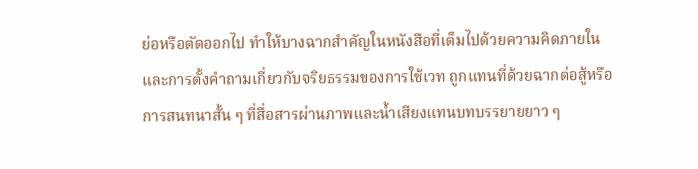ย่อหรือตัดออกไป ทำให้บางฉากสำคัญในหนังสือที่เต็มไปด้วยความคิดภายในและการตั้งคำถามเกี่ยวกับจริยธรรมของการใช้เวท ถูกแทนที่ด้วยฉากต่อสู้หรือการสนทนาสั้น ๆ ที่สื่อสารผ่านภาพและน้ำเสียงแทนบทบรรยายยาว ๆ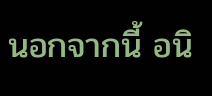นอกจากนี้ อนิ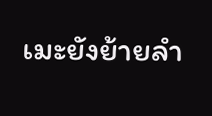เมะยังย้ายลำ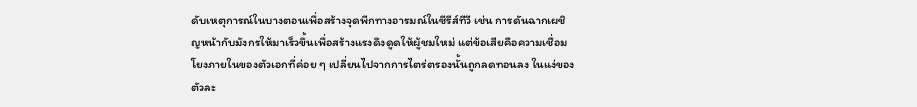ดับเหตุการณ์ในบางตอนเพื่อสร้างจุดพีกทางอารมณ์ในซีรีส์ทีวี เช่น การดันฉากเผชิญหน้ากับมังกรให้มาเร็วขึ้นเพื่อสร้างแรงดึงดูดให้ผู้ชมใหม่ แต่ข้อเสียคือความเชื่อมโยงภายในของตัวเอกที่ค่อย ๆ เปลี่ยนไปจากการไตร่ตรองนั้นถูกลดทอนลง ในแง่ของตัวละ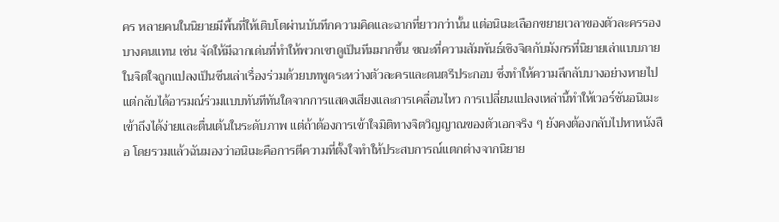คร หลายคนในนิยายมีพื้นที่ให้เติบโตผ่านบันทึกความคิดและฉากที่ยาวกว่านั้น แต่อนิเมะเลือกขยายเวลาของตัวละครรองบางคนแทน เช่น จัดให้มีฉากเด่นที่ทำให้พวกเขาดูเป็นทีมมากขึ้น ขณะที่ความสัมพันธ์เชิงจิตกับมังกรที่นิยายเล่าแบบภายในจิตใจถูกแปลงเป็นซีนเล่าเรื่องร่วมด้วยบทพูดระหว่างตัวละครและดนตรีประกอบ ซึ่งทำให้ความลึกลับบางอย่างหายไป แต่กลับได้อารมณ์ร่วมแบบทันทีทันใดจากการแสดงเสียงและการเคลื่อนไหว การเปลี่ยนแปลงเหล่านี้ทำให้เวอร์ชันอนิเมะเข้าถึงได้ง่ายและตื่นเต้นในระดับภาพ แต่ถ้าต้องการเข้าใจมิติทางจิตวิญญาณของตัวเอกจริง ๆ ยังคงต้องกลับไปหาหนังสือ โดยรวมแล้วฉันมองว่าอนิเมะคือการตีความที่ตั้งใจทำให้ประสบการณ์แตกต่างจากนิยาย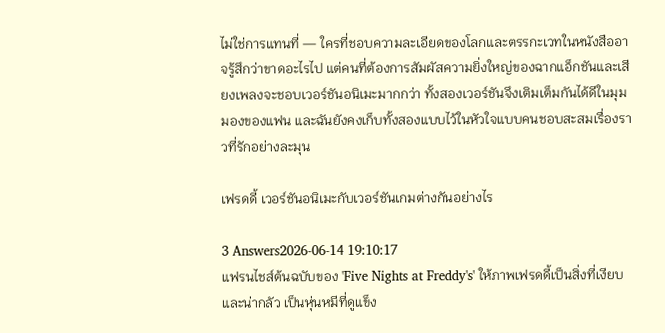ไม่ใช่การแทนที่ — ใครที่ชอบความละเอียดของโลกและตรรกะเวทในหนังสืออาจรู้สึกว่าขาดอะไรไป แต่คนที่ต้องการสัมผัสความยิ่งใหญ่ของฉากแอ็กชันและเสียงเพลงจะชอบเวอร์ชันอนิเมะมากกว่า ทั้งสองเวอร์ชันจึงเติมเต็มกันได้ดีในมุมมองของแฟน และฉันยังคงเก็บทั้งสองแบบไว้ในหัวใจแบบคนชอบสะสมเรื่องราวที่รักอย่างละมุน

เฟรดดี้ เวอร์ชันอนิเมะกับเวอร์ชันเกมต่างกันอย่างไร

3 Answers2026-06-14 19:10:17
แฟรนไชส์ต้นฉบับของ 'Five Nights at Freddy's' ให้ภาพเฟรดดี้เป็นสิ่งที่เงียบและน่ากลัว เป็นหุ่นหมีที่ดูแข็ง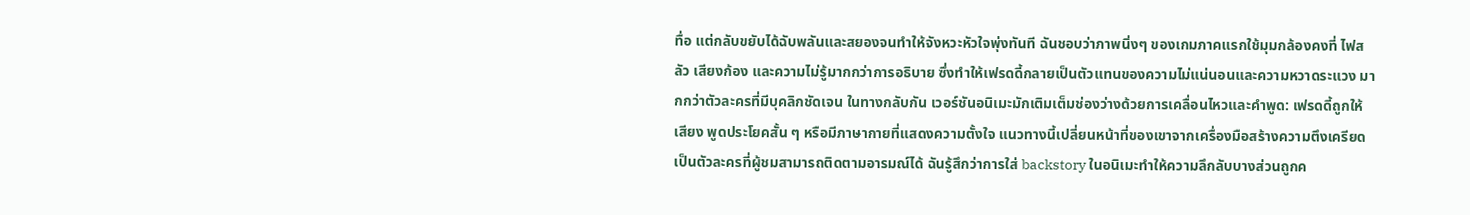ทื่อ แต่กลับขยับได้ฉับพลันและสยองจนทำให้จังหวะหัวใจพุ่งทันที ฉันชอบว่าภาพนิ่งๆ ของเกมภาคแรกใช้มุมกล้องคงที่ ไฟสลัว เสียงก้อง และความไม่รู้มากกว่าการอธิบาย ซึ่งทำให้เฟรดดี้กลายเป็นตัวแทนของความไม่แน่นอนและความหวาดระแวง มากกว่าตัวละครที่มีบุคลิกชัดเจน ในทางกลับกัน เวอร์ชันอนิเมะมักเติมเต็มช่องว่างด้วยการเคลื่อนไหวและคำพูด: เฟรดดี้ถูกให้เสียง พูดประโยคสั้น ๆ หรือมีภาษากายที่แสดงความตั้งใจ แนวทางนี้เปลี่ยนหน้าที่ของเขาจากเครื่องมือสร้างความตึงเครียดเป็นตัวละครที่ผู้ชมสามารถติดตามอารมณ์ได้ ฉันรู้สึกว่าการใส่ backstory ในอนิเมะทำให้ความลึกลับบางส่วนถูกค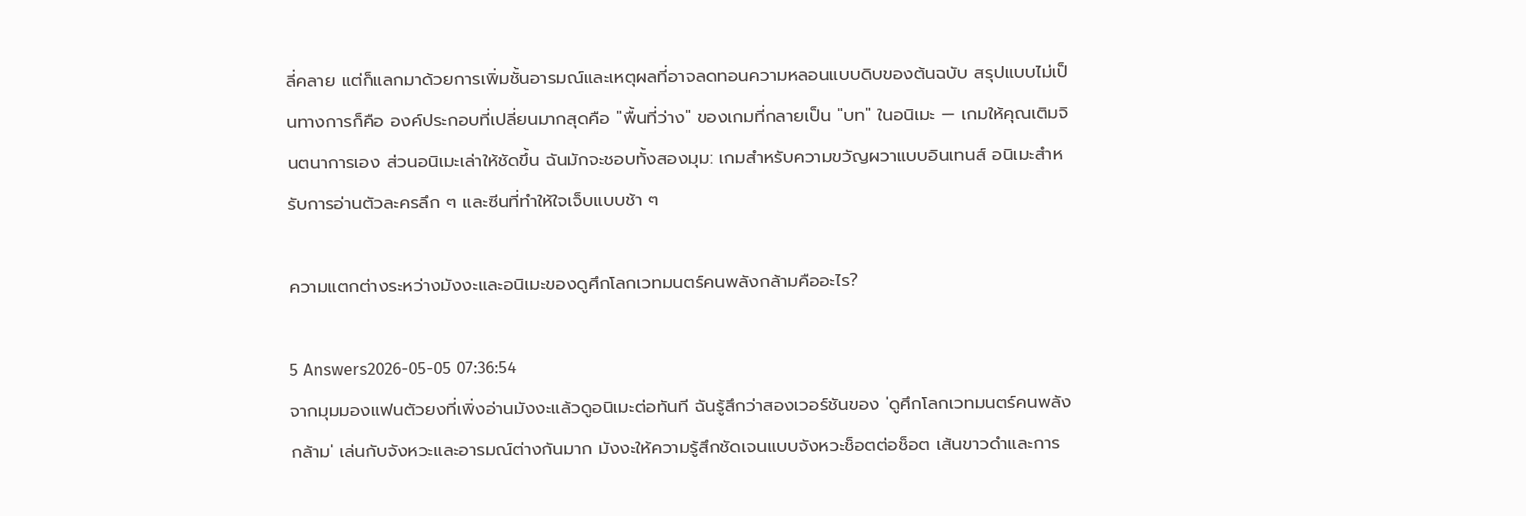ลี่คลาย แต่ก็แลกมาด้วยการเพิ่มชั้นอารมณ์และเหตุผลที่อาจลดทอนความหลอนแบบดิบของต้นฉบับ สรุปแบบไม่เป็นทางการก็คือ องค์ประกอบที่เปลี่ยนมากสุดคือ "พื้นที่ว่าง" ของเกมที่กลายเป็น "บท" ในอนิเมะ — เกมให้คุณเติมจินตนาการเอง ส่วนอนิเมะเล่าให้ชัดขึ้น ฉันมักจะชอบทั้งสองมุม: เกมสำหรับความขวัญผวาแบบอินเทนส์ อนิเมะสำหรับการอ่านตัวละครลึก ๆ และซีนที่ทำให้ใจเจ็บแบบช้า ๆ

ความแตกต่างระหว่างมังงะและอนิเมะของดูศึกโลกเวทมนตร์คนพลังกล้ามคืออะไร?

5 Answers2026-05-05 07:36:54
จากมุมมองแฟนตัวยงที่เพิ่งอ่านมังงะแล้วดูอนิเมะต่อทันที ฉันรู้สึกว่าสองเวอร์ชันของ 'ดูศึกโลกเวทมนตร์คนพลังกล้าม' เล่นกับจังหวะและอารมณ์ต่างกันมาก มังงะให้ความรู้สึกชัดเจนแบบจังหวะช็อตต่อช็อต เส้นขาวดำและการ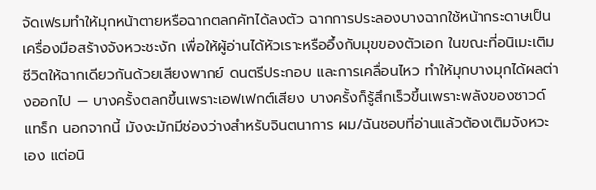จัดเฟรมทำให้มุกหน้าตายหรือฉากตลกคัทได้ลงตัว ฉากการประลองบางฉากใช้หน้ากระดาษเป็นเครื่องมือสร้างจังหวะชะงัก เพื่อให้ผู้อ่านได้หัวเราะหรืออึ้งกับมุขของตัวเอก ในขณะที่อนิเมะเติมชีวิตให้ฉากเดียวกันด้วยเสียงพากย์ ดนตรีประกอบ และการเคลื่อนไหว ทำให้มุกบางมุกได้ผลต่างออกไป — บางครั้งตลกขึ้นเพราะเอฟเฟกต์เสียง บางครั้งก็รู้สึกเร็วขึ้นเพราะพลังของซาวด์แทร็ก นอกจากนี้ มังงะมักมีช่องว่างสำหรับจินตนาการ ผม/ฉันชอบที่อ่านแล้วต้องเติมจังหวะเอง แต่อนิ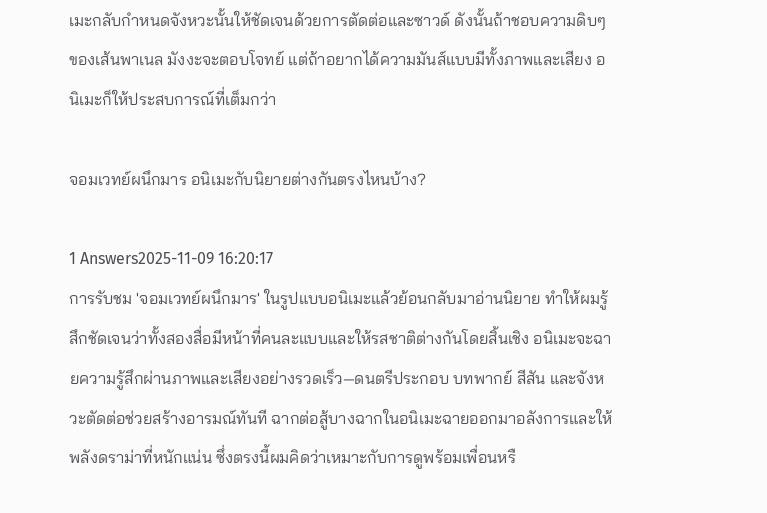เมะกลับกำหนดจังหวะนั้นให้ชัดเจนด้วยการตัดต่อและซาวด์ ดังนั้นถ้าชอบความดิบๆ ของเส้นพาเนล มังงะจะตอบโจทย์ แต่ถ้าอยากได้ความมันส์แบบมีทั้งภาพและเสียง อนิเมะก็ให้ประสบการณ์ที่เต็มกว่า

จอมเวทย์ผนึกมาร อนิเมะกับนิยายต่างกันตรงไหนบ้าง?

1 Answers2025-11-09 16:20:17
การรับชม 'จอมเวทย์ผนึกมาร' ในรูปแบบอนิเมะแล้วย้อนกลับมาอ่านนิยาย ทำให้ผมรู้สึกชัดเจนว่าทั้งสองสื่อมีหน้าที่คนละแบบและให้รสชาติต่างกันโดยสิ้นเชิง อนิเมะจะฉายความรู้สึกผ่านภาพและเสียงอย่างรวดเร็ว—ดนตรีประกอบ บทพากย์ สีสัน และจังหวะตัดต่อช่วยสร้างอารมณ์ทันที ฉากต่อสู้บางฉากในอนิเมะฉายออกมาอลังการและให้พลังดราม่าที่หนักแน่น ซึ่งตรงนี้ผมคิดว่าเหมาะกับการดูพร้อมเพื่อนหรื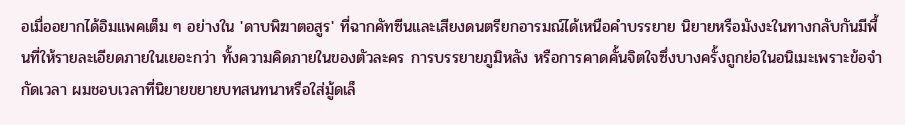อเมื่ออยากได้อิมแพคเต็ม ๆ อย่างใน 'ดาบพิฆาตอสูร' ที่ฉากคัทซีนและเสียงดนตรียกอารมณ์ได้เหนือคำบรรยาย นิยายหรือมังงะในทางกลับกันมีพื้นที่ให้รายละเอียดภายในเยอะกว่า ทั้งความคิดภายในของตัวละคร การบรรยายภูมิหลัง หรือการคาดคั้นจิตใจซึ่งบางครั้งถูกย่อในอนิเมะเพราะข้อจำกัดเวลา ผมชอบเวลาที่นิยายขยายบทสนทนาหรือใส่มู้ดเล็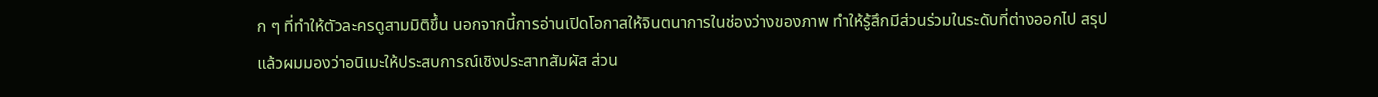ก ๆ ที่ทำให้ตัวละครดูสามมิติขึ้น นอกจากนี้การอ่านเปิดโอกาสให้จินตนาการในช่องว่างของภาพ ทำให้รู้สึกมีส่วนร่วมในระดับที่ต่างออกไป สรุปแล้วผมมองว่าอนิเมะให้ประสบการณ์เชิงประสาทสัมผัส ส่วน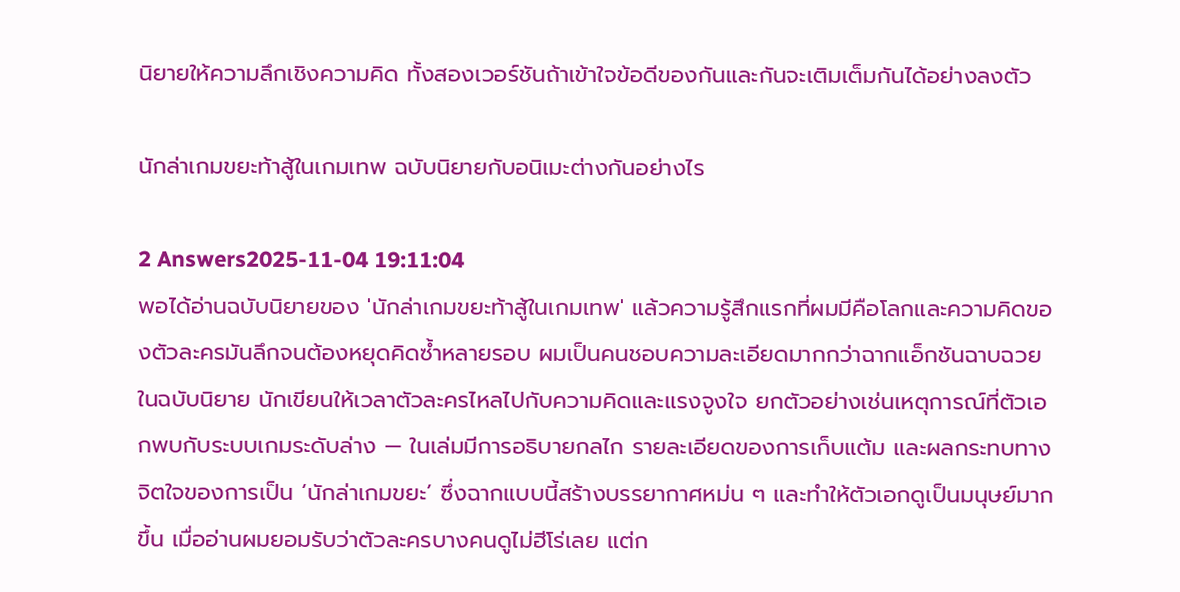นิยายให้ความลึกเชิงความคิด ทั้งสองเวอร์ชันถ้าเข้าใจข้อดีของกันและกันจะเติมเต็มกันได้อย่างลงตัว

นักล่าเกมขยะท้าสู้ในเกมเทพ ฉบับนิยายกับอนิเมะต่างกันอย่างไร

2 Answers2025-11-04 19:11:04
พอได้อ่านฉบับนิยายของ 'นักล่าเกมขยะท้าสู้ในเกมเทพ' แล้วความรู้สึกแรกที่ผมมีคือโลกและความคิดของตัวละครมันลึกจนต้องหยุดคิดซ้ำหลายรอบ ผมเป็นคนชอบความละเอียดมากกว่าฉากแอ็กชันฉาบฉวย ในฉบับนิยาย นักเขียนให้เวลาตัวละครไหลไปกับความคิดและแรงจูงใจ ยกตัวอย่างเช่นเหตุการณ์ที่ตัวเอกพบกับระบบเกมระดับล่าง — ในเล่มมีการอธิบายกลไก รายละเอียดของการเก็บแต้ม และผลกระทบทางจิตใจของการเป็น ‘นักล่าเกมขยะ’ ซึ่งฉากแบบนี้สร้างบรรยากาศหม่น ๆ และทำให้ตัวเอกดูเป็นมนุษย์มากขึ้น เมื่ออ่านผมยอมรับว่าตัวละครบางคนดูไม่ฮีโร่เลย แต่ก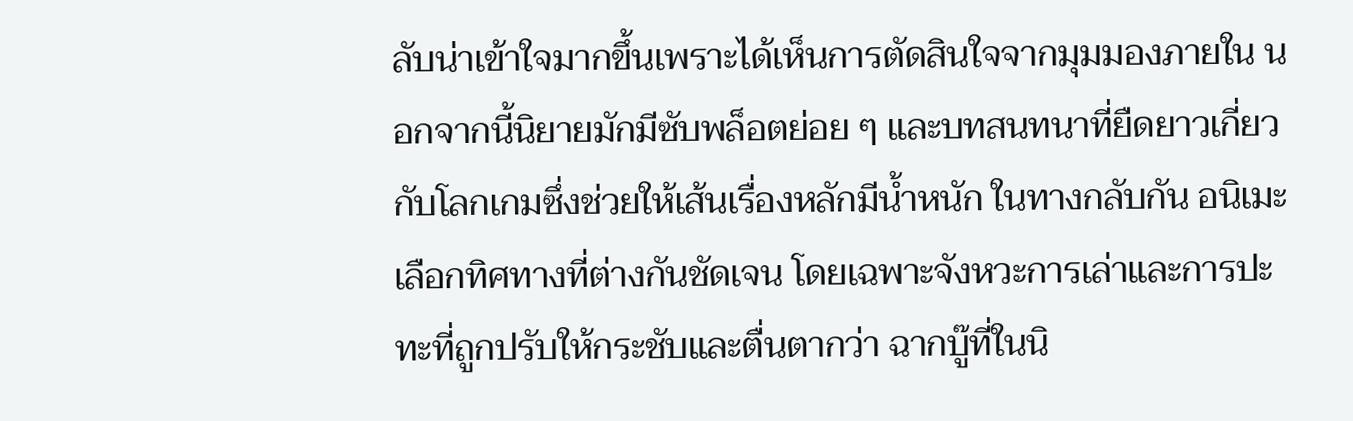ลับน่าเข้าใจมากขึ้นเพราะได้เห็นการตัดสินใจจากมุมมองภายใน นอกจากนี้นิยายมักมีซับพล็อตย่อย ๆ และบทสนทนาที่ยืดยาวเกี่ยวกับโลกเกมซึ่งช่วยให้เส้นเรื่องหลักมีน้ำหนัก ในทางกลับกัน อนิเมะเลือกทิศทางที่ต่างกันชัดเจน โดยเฉพาะจังหวะการเล่าและการปะทะที่ถูกปรับให้กระชับและตื่นตากว่า ฉากบู๊ที่ในนิ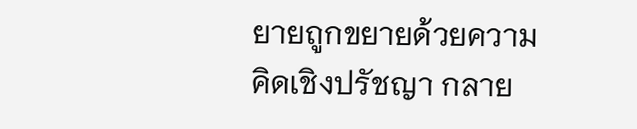ยายถูกขยายด้วยความคิดเชิงปรัชญา กลาย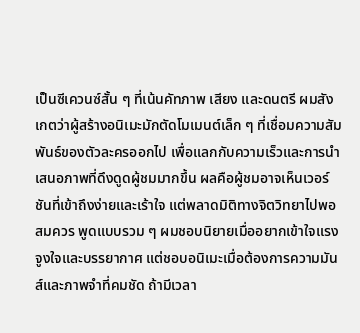เป็นซีเควนซ์สั้น ๆ ที่เน้นคัทภาพ เสียง และดนตรี ผมสังเกตว่าผู้สร้างอนิเมะมักตัดโมเมนต์เล็ก ๆ ที่เชื่อมความสัมพันธ์ของตัวละครออกไป เพื่อแลกกับความเร็วและการนำเสนอภาพที่ดึงดูดผู้ชมมากขึ้น ผลคือผู้ชมอาจเห็นเวอร์ชันที่เข้าถึงง่ายและเร้าใจ แต่พลาดมิติทางจิตวิทยาไปพอสมควร พูดแบบรวม ๆ ผมชอบนิยายเมื่ออยากเข้าใจแรงจูงใจและบรรยากาศ แต่ชอบอนิเมะเมื่อต้องการความมันส์และภาพจำที่คมชัด ถ้ามีเวลา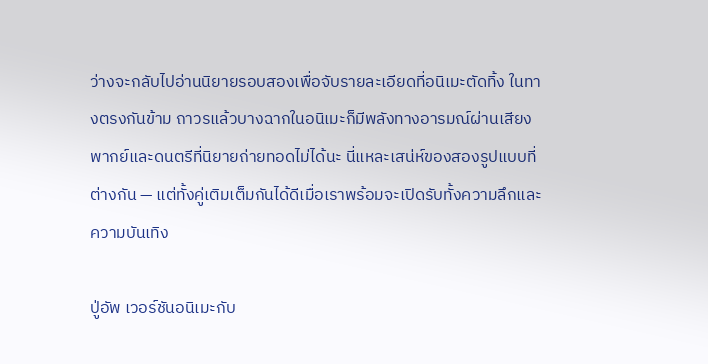ว่างจะกลับไปอ่านนิยายรอบสองเพื่อจับรายละเอียดที่อนิเมะตัดทิ้ง ในทางตรงกันข้าม ถาวรแล้วบางฉากในอนิเมะก็มีพลังทางอารมณ์ผ่านเสียงพากย์และดนตรีที่นิยายถ่ายทอดไม่ได้นะ นี่แหละเสน่ห์ของสองรูปแบบที่ต่างกัน — แต่ทั้งคู่เติมเต็มกันได้ดีเมื่อเราพร้อมจะเปิดรับทั้งความลึกและความบันเทิง

ปู่อัพ เวอร์ชันอนิเมะกับ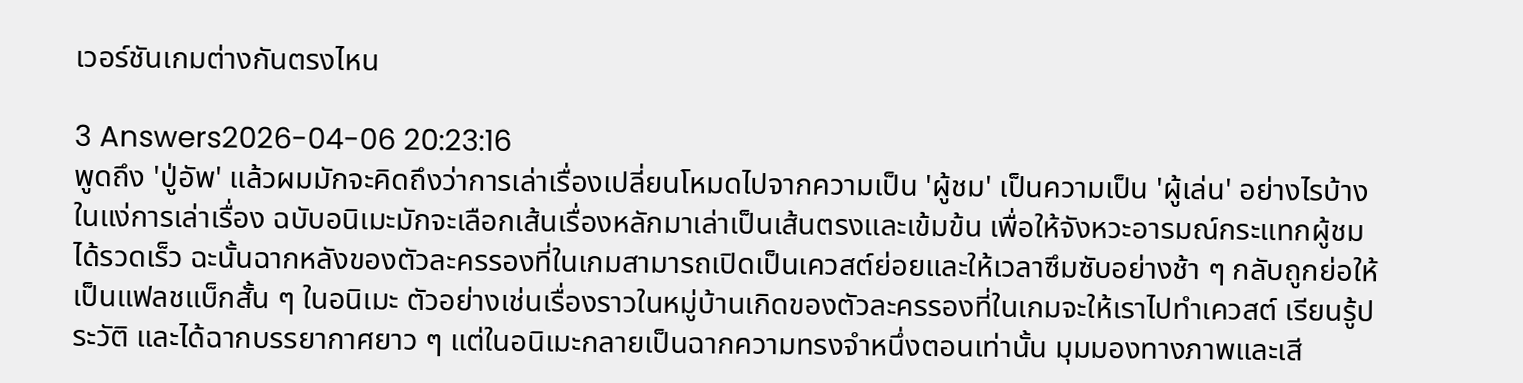เวอร์ชันเกมต่างกันตรงไหน

3 Answers2026-04-06 20:23:16
พูดถึง 'ปู่อัพ' แล้วผมมักจะคิดถึงว่าการเล่าเรื่องเปลี่ยนโหมดไปจากความเป็น 'ผู้ชม' เป็นความเป็น 'ผู้เล่น' อย่างไรบ้าง ในแง่การเล่าเรื่อง ฉบับอนิเมะมักจะเลือกเส้นเรื่องหลักมาเล่าเป็นเส้นตรงและเข้มข้น เพื่อให้จังหวะอารมณ์กระแทกผู้ชมได้รวดเร็ว ฉะนั้นฉากหลังของตัวละครรองที่ในเกมสามารถเปิดเป็นเควสต์ย่อยและให้เวลาซึมซับอย่างช้า ๆ กลับถูกย่อให้เป็นแฟลชแบ็กสั้น ๆ ในอนิเมะ ตัวอย่างเช่นเรื่องราวในหมู่บ้านเกิดของตัวละครรองที่ในเกมจะให้เราไปทำเควสต์ เรียนรู้ประวัติ และได้ฉากบรรยากาศยาว ๆ แต่ในอนิเมะกลายเป็นฉากความทรงจำหนึ่งตอนเท่านั้น มุมมองทางภาพและเสี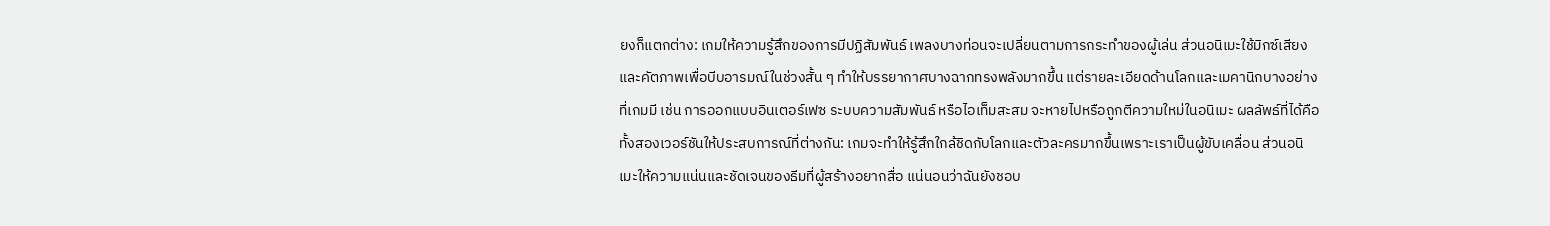ยงก็แตกต่าง: เกมให้ความรู้สึกของการมีปฏิสัมพันธ์ เพลงบางท่อนจะเปลี่ยนตามการกระทำของผู้เล่น ส่วนอนิเมะใช้มิกซ์เสียงและคัตภาพเพื่อบีบอารมณ์ในช่วงสั้น ๆ ทำให้บรรยากาศบางฉากทรงพลังมากขึ้น แต่รายละเอียดด้านโลกและเมคานิกบางอย่างที่เกมมี เช่น การออกแบบอินเตอร์เฟซ ระบบความสัมพันธ์ หรือไอเท็มสะสม จะหายไปหรือถูกตีความใหม่ในอนิเมะ ผลลัพธ์ที่ได้คือทั้งสองเวอร์ชันให้ประสบการณ์ที่ต่างกัน: เกมจะทำให้รู้สึกใกล้ชิดกับโลกและตัวละครมากขึ้นเพราะเราเป็นผู้ขับเคลื่อน ส่วนอนิเมะให้ความแน่นและชัดเจนของธีมที่ผู้สร้างอยากสื่อ แน่นอนว่าฉันยังชอบ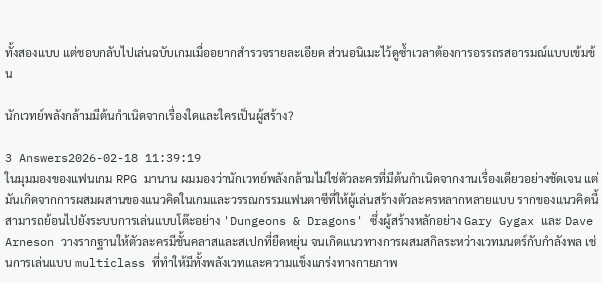ทั้งสองแบบ แต่ชอบกลับไปเล่นฉบับเกมเมื่ออยากสำรวจรายละเอียด ส่วนอนิเมะไว้ดูซ้ำเวลาต้องการอรรถรสอารมณ์แบบเข้มข้น

นักเวทย์พลังกล้ามมีต้นกำเนิดจากเรื่องใดและใครเป็นผู้สร้าง?

3 Answers2026-02-18 11:39:19
ในมุมมองของแฟนเกม RPG มานาน ผมมองว่านักเวทย์พลังกล้ามไม่ใช่ตัวละครที่มีต้นกำเนิดจากงานเรื่องเดียวอย่างชัดเจน แต่มันเกิดจากการผสมผสานของแนวคิดในเกมและวรรณกรรมแฟนตาซีที่ให้ผู้เล่นสร้างตัวละครหลากหลายแบบ รากของแนวคิดนี้สามารถย้อนไปยังระบบการเล่นแบบโต๊ะอย่าง 'Dungeons & Dragons' ซึ่งผู้สร้างหลักอย่าง Gary Gygax และ Dave Arneson วางรากฐานให้ตัวละครมีชั้นคลาสและสเปกที่ยืดหยุ่น จนเกิดแนวทางการผสมสกิลระหว่างเวทมนตร์กับกำลังพล เช่นการเล่นแบบ multiclass ที่ทำให้มีทั้งพลังเวทและความแข็งแกร่งทางกายภาพ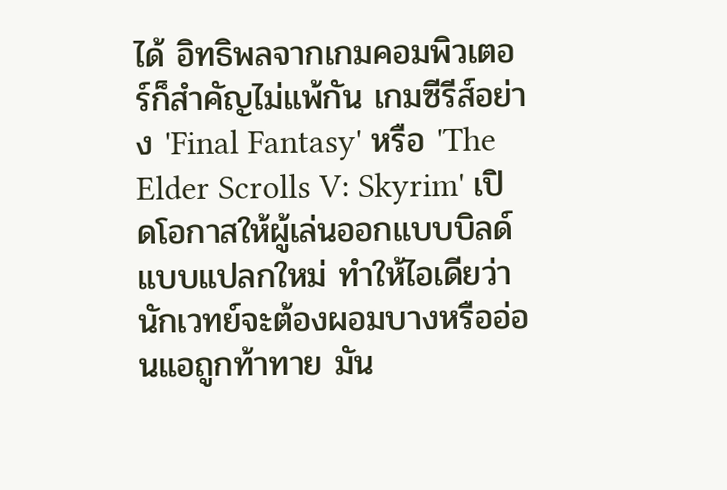ได้ อิทธิพลจากเกมคอมพิวเตอร์ก็สำคัญไม่แพ้กัน เกมซีรีส์อย่าง 'Final Fantasy' หรือ 'The Elder Scrolls V: Skyrim' เปิดโอกาสให้ผู้เล่นออกแบบบิลด์แบบแปลกใหม่ ทำให้ไอเดียว่านักเวทย์จะต้องผอมบางหรืออ่อนแอถูกท้าทาย มัน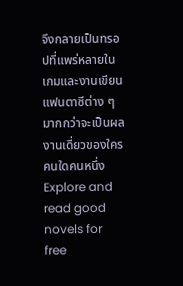จึงกลายเป็นทรอปที่แพร่หลายในเกมและงานเขียนแฟนตาซีต่าง ๆ มากกว่าจะเป็นผลงานเดี่ยวของใครคนใดคนหนึ่ง
Explore and read good novels for free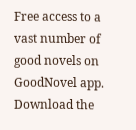Free access to a vast number of good novels on GoodNovel app. Download the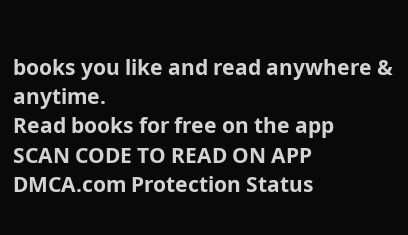books you like and read anywhere & anytime.
Read books for free on the app
SCAN CODE TO READ ON APP
DMCA.com Protection Status